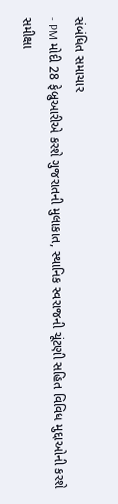સંબંધિત સમાચાર
- PM મોદી 28 ફેબ્રુઆરીએ કરશે ગુજરાતની મુલાકાત, સ્થાનિક સ્વરાજની ચૂંટણી સહિત વિવિધ મુદ્દાઓની કરશે સમીક્ષા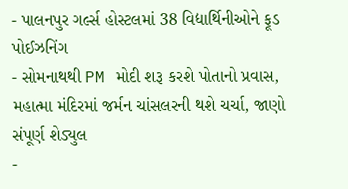- પાલનપુર ગર્લ્સ હોસ્ટલમાં 38 વિદ્યાર્થિનીઓને ફૂડ પોઈઝનિંગ
- સોમનાથથી PM મોદી શરૂ કરશે પોતાનો પ્રવાસ, મહાત્મા મંદિરમાં જર્મન ચાંસલરની થશે ચર્ચા, જાણો સંપૂર્ણ શેડ્યુલ
-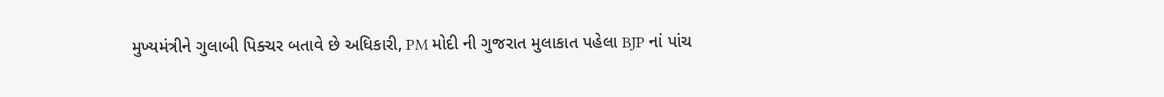મુખ્યમંત્રીને ગુલાબી પિક્ચર બતાવે છે અધિકારી, PM મોદી ની ગુજરાત મુલાકાત પહેલા BJP નાં પાંચ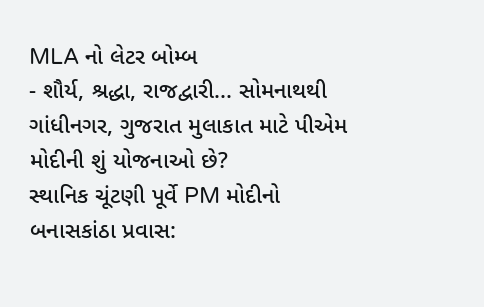MLA નો લેટર બોમ્બ
- શૌર્ય, શ્રદ્ધા, રાજદ્વારી... સોમનાથથી ગાંધીનગર, ગુજરાત મુલાકાત માટે પીએમ મોદીની શું યોજનાઓ છે?
સ્થાનિક ચૂંટણી પૂર્વે PM મોદીનો બનાસકાંઠા પ્રવાસ: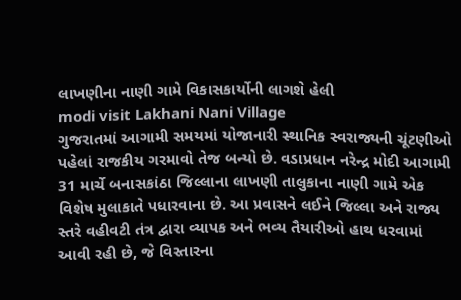લાખણીના નાણી ગામે વિકાસકાર્યોની લાગશે હેલી
modi visit Lakhani Nani Village
ગુજરાતમાં આગામી સમયમાં યોજાનારી સ્થાનિક સ્વરાજ્યની ચૂંટણીઓ પહેલાં રાજકીય ગરમાવો તેજ બન્યો છે. વડાપ્રધાન નરેન્દ્ર મોદી આગામી 31 માર્ચે બનાસકાંઠા જિલ્લાના લાખણી તાલુકાના નાણી ગામે એક વિશેષ મુલાકાતે પધારવાના છે. આ પ્રવાસને લઈને જિલ્લા અને રાજ્ય સ્તરે વહીવટી તંત્ર દ્વારા વ્યાપક અને ભવ્ય તૈયારીઓ હાથ ધરવામાં આવી રહી છે, જે વિસ્તારના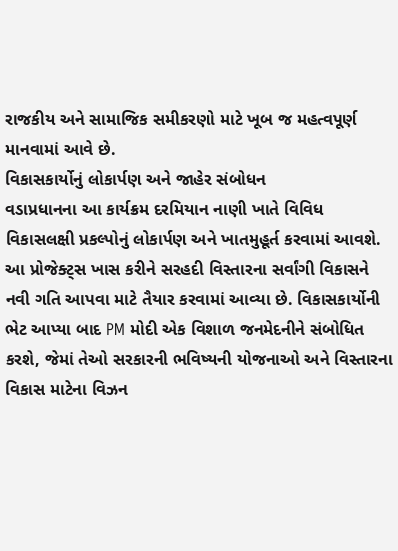રાજકીય અને સામાજિક સમીકરણો માટે ખૂબ જ મહત્વપૂર્ણ માનવામાં આવે છે.
વિકાસકાર્યોનું લોકાર્પણ અને જાહેર સંબોધન
વડાપ્રધાનના આ કાર્યક્રમ દરમિયાન નાણી ખાતે વિવિધ વિકાસલક્ષી પ્રકલ્પોનું લોકાર્પણ અને ખાતમુહૂર્ત કરવામાં આવશે. આ પ્રોજેક્ટ્સ ખાસ કરીને સરહદી વિસ્તારના સર્વાંગી વિકાસને નવી ગતિ આપવા માટે તૈયાર કરવામાં આવ્યા છે. વિકાસકાર્યોની ભેટ આપ્યા બાદ PM મોદી એક વિશાળ જનમેદનીને સંબોધિત કરશે, જેમાં તેઓ સરકારની ભવિષ્યની યોજનાઓ અને વિસ્તારના વિકાસ માટેના વિઝન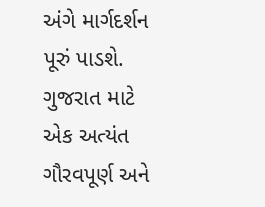અંગે માર્ગદર્શન પૂરું પાડશે.
ગુજરાત માટે એક અત્યંત ગૌરવપૂર્ણ અને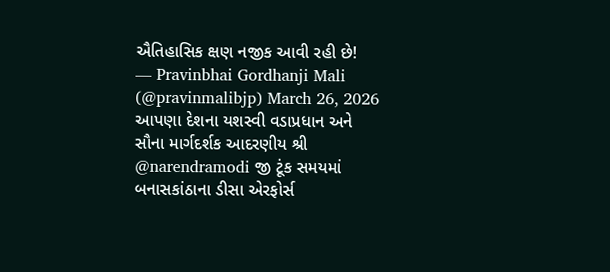ઐતિહાસિક ક્ષણ નજીક આવી રહી છે!
— Pravinbhai Gordhanji Mali (@pravinmalibjp) March 26, 2026
આપણા દેશના યશસ્વી વડાપ્રધાન અને સૌના માર્ગદર્શક આદરણીય શ્રી @narendramodi જી ટૂંક સમયમાં બનાસકાંઠાના ડીસા એરફોર્સ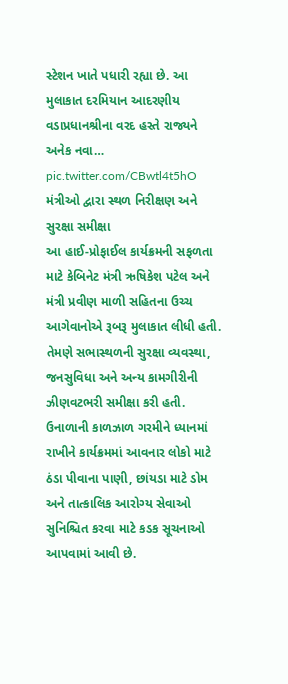સ્ટેશન ખાતે પધારી રહ્યા છે. આ મુલાકાત દરમિયાન આદરણીય વડાપ્રધાનશ્રીના વરદ હસ્તે રાજ્યને અનેક નવા… pic.twitter.com/CBwtl4t5hO
મંત્રીઓ દ્વારા સ્થળ નિરીક્ષણ અને સુરક્ષા સમીક્ષા
આ હાઈ-પ્રોફાઈલ કાર્યક્રમની સફળતા માટે કેબિનેટ મંત્રી ઋષિકેશ પટેલ અને મંત્રી પ્રવીણ માળી સહિતના ઉચ્ચ આગેવાનોએ રૂબરૂ મુલાકાત લીધી હતી. તેમણે સભાસ્થળની સુરક્ષા વ્યવસ્થા, જનસુવિધા અને અન્ય કામગીરીની ઝીણવટભરી સમીક્ષા કરી હતી. ઉનાળાની કાળઝાળ ગરમીને ધ્યાનમાં રાખીને કાર્યક્રમમાં આવનાર લોકો માટે ઠંડા પીવાના પાણી, છાંયડા માટે ડોમ અને તાત્કાલિક આરોગ્ય સેવાઓ સુનિશ્ચિત કરવા માટે કડક સૂચનાઓ આપવામાં આવી છે.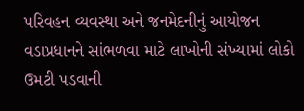પરિવહન વ્યવસ્થા અને જનમેદનીનું આયોજન
વડાપ્રધાનને સાંભળવા માટે લાખોની સંખ્યામાં લોકો ઉમટી પડવાની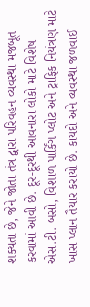શક્યતા છે, જેને જોતા તંત્ર દ્વારા પરિવહન વ્યવસ્થા મજબૂત કરવામાં આવી છે. દૂર-દૂરથી આવનારા લોકો માટે વિશેષ એસ.ટી. બસો, વિશાળ પાર્કિંગ પ્લોટ અને ટ્રાફિક નિયંત્રણ માટે ખાસ પ્લાન તૈયાર કરાયો છે. કાયદો અને વ્યવસ્થા જળવાઈ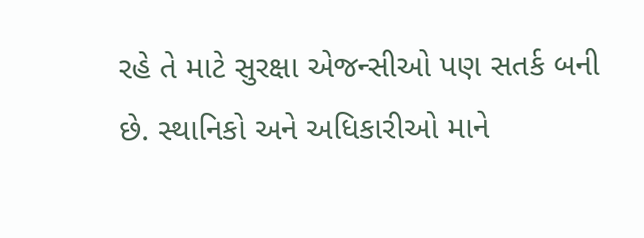રહે તે માટે સુરક્ષા એજન્સીઓ પણ સતર્ક બની છે. સ્થાનિકો અને અધિકારીઓ માને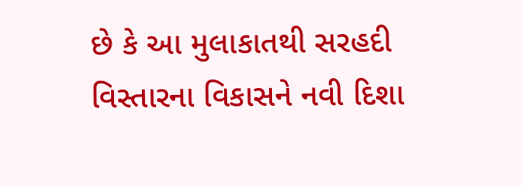છે કે આ મુલાકાતથી સરહદી વિસ્તારના વિકાસને નવી દિશા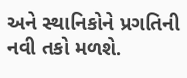અને સ્થાનિકોને પ્રગતિની નવી તકો મળશે.